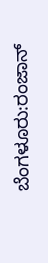ಬೆಂಗಳೂರು:ರಂಜಾನ್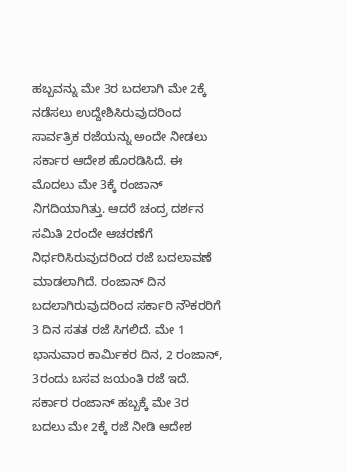ಹಬ್ಬವನ್ನು ಮೇ 3ರ ಬದಲಾಗಿ ಮೇ 2ಕ್ಕೆ ನಡೆಸಲು ಉದ್ದೇಶಿಸಿರುವುದರಿಂದ ಸಾರ್ವತ್ರಿಕ ರಜೆಯನ್ನು ಅಂದೇ ನೀಡಲು ಸರ್ಕಾರ ಆದೇಶ ಹೊರಡಿಸಿದೆ. ಈ ಮೊದಲು ಮೇ 3ಕ್ಕೆ ರಂಜಾನ್ ನಿಗದಿಯಾಗಿತ್ತು. ಆದರೆ ಚಂದ್ರ ದರ್ಶನ ಸಮಿತಿ 2ರಂದೇ ಆಚರಣೆಗೆ ನಿರ್ಧರಿಸಿರುವುದರಿಂದ ರಜೆ ಬದಲಾವಣೆ ಮಾಡಲಾಗಿದೆ. ರಂಜಾನ್ ದಿನ ಬದಲಾಗಿರುವುದರಿಂದ ಸರ್ಕಾರಿ ನೌಕರರಿಗೆ 3 ದಿನ ಸತತ ರಜೆ ಸಿಗಲಿದೆ. ಮೇ 1 ಭಾನುವಾರ ಕಾರ್ವಿುಕರ ದಿನ, 2 ರಂಜಾನ್, 3ರಂದು ಬಸವ ಜಯಂತಿ ರಜೆ ಇದೆ. ಸರ್ಕಾರ ರಂಜಾನ್ ಹಬ್ಬಕ್ಕೆ ಮೇ 3ರ ಬದಲು ಮೇ 2ಕ್ಕೆ ರಜೆ ನೀಡಿ ಆದೇಶ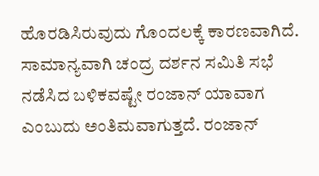ಹೊರಡಿಸಿರುವುದು ಗೊಂದಲಕ್ಕೆ ಕಾರಣವಾಗಿದೆ.
ಸಾಮಾನ್ಯವಾಗಿ ಚಂದ್ರ ದರ್ಶನ ಸಮಿತಿ ಸಭೆ ನಡೆಸಿದ ಬಳಿಕವಷ್ಟೇ ರಂಜಾನ್ ಯಾವಾಗ ಎಂಬುದು ಅಂತಿಮವಾಗುತ್ತದೆ. ರಂಜಾನ್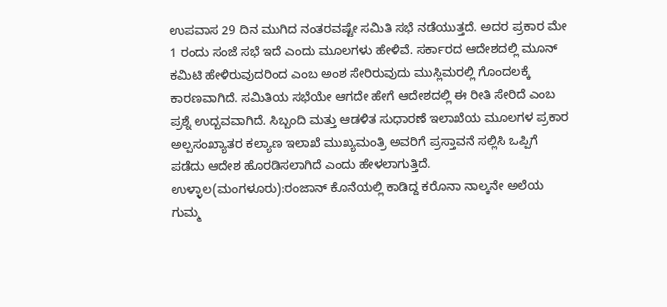ಉಪವಾಸ 29 ದಿನ ಮುಗಿದ ನಂತರವಷ್ಟೇ ಸಮಿತಿ ಸಭೆ ನಡೆಯುತ್ತದೆ. ಅದರ ಪ್ರಕಾರ ಮೇ 1 ರಂದು ಸಂಜೆ ಸಭೆ ಇದೆ ಎಂದು ಮೂಲಗಳು ಹೇಳಿವೆ. ಸರ್ಕಾರದ ಆದೇಶದಲ್ಲಿ ಮೂನ್ ಕಮಿಟಿ ಹೇಳಿರುವುದರಿಂದ ಎಂಬ ಅಂಶ ಸೇರಿರುವುದು ಮುಸ್ಲಿಮರಲ್ಲಿ ಗೊಂದಲಕ್ಕೆ ಕಾರಣವಾಗಿದೆ. ಸಮಿತಿಯ ಸಭೆಯೇ ಆಗದೇ ಹೇಗೆ ಆದೇಶದಲ್ಲಿ ಈ ರೀತಿ ಸೇರಿದೆ ಎಂಬ ಪ್ರಶ್ನೆ ಉದ್ಬವವಾಗಿದೆ. ಸಿಬ್ಬಂದಿ ಮತ್ತು ಆಡಳಿತ ಸುಧಾರಣೆ ಇಲಾಖೆಯ ಮೂಲಗಳ ಪ್ರಕಾರ ಅಲ್ಪಸಂಖ್ಯಾತರ ಕಲ್ಯಾಣ ಇಲಾಖೆ ಮುಖ್ಯಮಂತ್ರಿ ಅವರಿಗೆ ಪ್ರಸ್ತಾವನೆ ಸಲ್ಲಿಸಿ ಒಪ್ಪಿಗೆ ಪಡೆದು ಆದೇಶ ಹೊರಡಿಸಲಾಗಿದೆ ಎಂದು ಹೇಳಲಾಗುತ್ತಿದೆ.
ಉಳ್ಳಾಲ(ಮಂಗಳೂರು):ರಂಜಾನ್ ಕೊನೆಯಲ್ಲಿ ಕಾಡಿದ್ದ ಕರೊನಾ ನಾಲ್ಕನೇ ಅಲೆಯ ಗುಮ್ಮ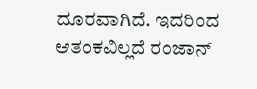ದೂರವಾಗಿದೆ. ಇದರಿಂದ ಆತಂಕವಿಲ್ಲದೆ ರಂಜಾನ್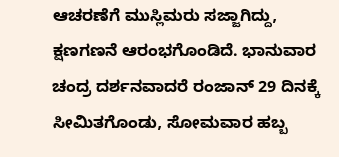ಆಚರಣೆಗೆ ಮುಸ್ಲಿಮರು ಸಜ್ಜಾಗಿದ್ದು, ಕ್ಷಣಗಣನೆ ಆರಂಭಗೊಂಡಿದೆ. ಭಾನುವಾರ ಚಂದ್ರ ದರ್ಶನವಾದರೆ ರಂಜಾನ್ 29 ದಿನಕ್ಕೆ ಸೀಮಿತಗೊಂಡು, ಸೋಮವಾರ ಹಬ್ಬ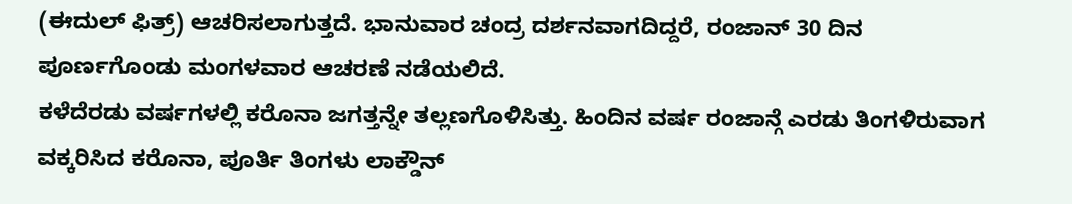(ಈದುಲ್ ಫಿತ್ರ್) ಆಚರಿಸಲಾಗುತ್ತದೆ. ಭಾನುವಾರ ಚಂದ್ರ ದರ್ಶನವಾಗದಿದ್ದರೆ, ರಂಜಾನ್ 30 ದಿನ ಪೂರ್ಣಗೊಂಡು ಮಂಗಳವಾರ ಆಚರಣೆ ನಡೆಯಲಿದೆ.
ಕಳೆದೆರಡು ವರ್ಷಗಳಲ್ಲಿ ಕರೊನಾ ಜಗತ್ತನ್ನೇ ತಲ್ಲಣಗೊಳಿಸಿತ್ತು. ಹಿಂದಿನ ವರ್ಷ ರಂಜಾನ್ಗೆ ಎರಡು ತಿಂಗಳಿರುವಾಗ ವಕ್ಕರಿಸಿದ ಕರೊನಾ, ಪೂರ್ತಿ ತಿಂಗಳು ಲಾಕ್ಡೌನ್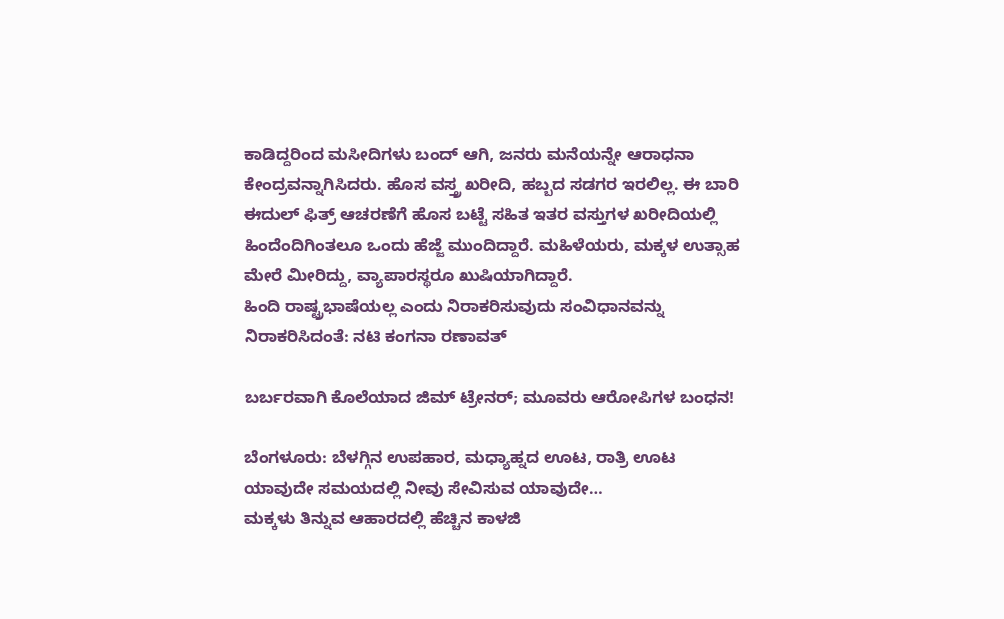ಕಾಡಿದ್ದರಿಂದ ಮಸೀದಿಗಳು ಬಂದ್ ಆಗಿ, ಜನರು ಮನೆಯನ್ನೇ ಆರಾಧನಾ ಕೇಂದ್ರವನ್ನಾಗಿಸಿದರು. ಹೊಸ ವಸ್ತ್ರ ಖರೀದಿ, ಹಬ್ಬದ ಸಡಗರ ಇರಲಿಲ್ಲ. ಈ ಬಾರಿ ಈದುಲ್ ಫಿತ್ರ್ ಆಚರಣೆಗೆ ಹೊಸ ಬಟ್ಟೆ ಸಹಿತ ಇತರ ವಸ್ತುಗಳ ಖರೀದಿಯಲ್ಲಿ ಹಿಂದೆಂದಿಗಿಂತಲೂ ಒಂದು ಹೆಜ್ಜೆ ಮುಂದಿದ್ದಾರೆ. ಮಹಿಳೆಯರು, ಮಕ್ಕಳ ಉತ್ಸಾಹ ಮೇರೆ ಮೀರಿದ್ದು, ವ್ಯಾಪಾರಸ್ಥರೂ ಖುಷಿಯಾಗಿದ್ದಾರೆ.
ಹಿಂದಿ ರಾಷ್ಟ್ರಭಾಷೆಯಲ್ಲ ಎಂದು ನಿರಾಕರಿಸುವುದು ಸಂವಿಧಾನವನ್ನು ನಿರಾಕರಿಸಿದಂತೆ: ನಟಿ ಕಂಗನಾ ರಣಾವತ್

ಬರ್ಬರವಾಗಿ ಕೊಲೆಯಾದ ಜಿಮ್ ಟ್ರೇನರ್; ಮೂವರು ಆರೋಪಿಗಳ ಬಂಧನ!

ಬೆಂಗಳೂರು: ಬೆಳಗ್ಗಿನ ಉಪಹಾರ, ಮಧ್ಯಾಹ್ನದ ಊಟ, ರಾತ್ರಿ ಊಟ ಯಾವುದೇ ಸಮಯದಲ್ಲಿ ನೀವು ಸೇವಿಸುವ ಯಾವುದೇ…
ಮಕ್ಕಳು ತಿನ್ನುವ ಆಹಾರದಲ್ಲಿ ಹೆಚ್ಚಿನ ಕಾಳಜಿ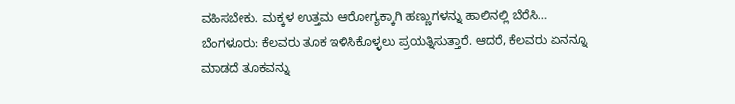ವಹಿಸಬೇಕು. ಮಕ್ಕಳ ಉತ್ತಮ ಆರೋಗ್ಯಕ್ಕಾಗಿ ಹಣ್ಣುಗಳನ್ನು ಹಾಲಿನಲ್ಲಿ ಬೆರೆಸಿ…
ಬೆಂಗಳೂರು: ಕೆಲವರು ತೂಕ ಇಳಿಸಿಕೊಳ್ಳಲು ಪ್ರಯತ್ನಿಸುತ್ತಾರೆ. ಆದರೆ, ಕೆಲವರು ಏನನ್ನೂ ಮಾಡದೆ ತೂಕವನ್ನು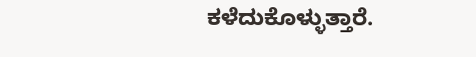ಕಳೆದುಕೊಳ್ಳುತ್ತಾರೆ.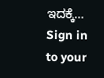ಇದಕ್ಕೆ…
Sign in to your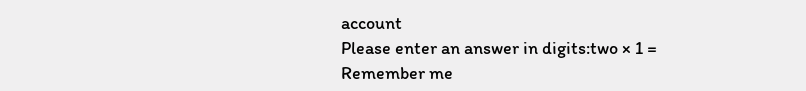account
Please enter an answer in digits:two × 1 =
Remember me